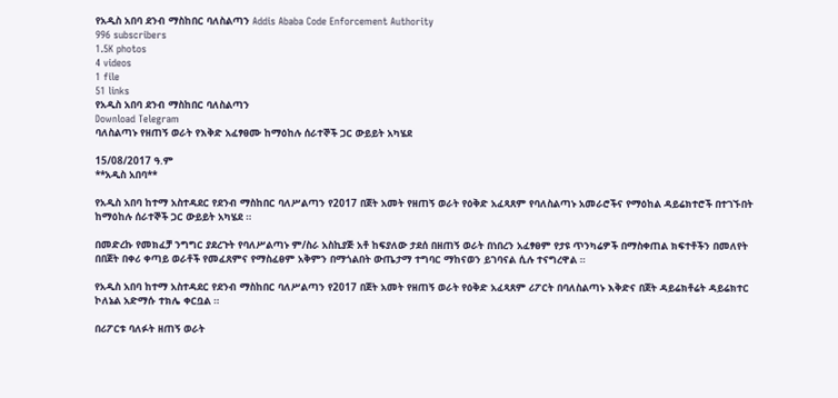የአዲስ አበባ ደንብ ማስከበር ባለስልጣን Addis Ababa Code Enforcement Authority
996 subscribers
1.5K photos
4 videos
1 file
51 links
የአዲስ አበባ ደንብ ማስከበር ባለስልጣን
Download Telegram
ባለስልጣኑ የዘጠኝ ወራት የእቅድ አፈፃፀሙ ከማዕከሉ ሰራተኞች ጋር ውይይት አካሄደ

15/08/2017 ዓ.ም
**አዲስ አበባ**

የአዲስ አበባ ከተማ አስተዳደር የደንብ ማስከበር ባለሥልጣን የ2017 በጀት አመት የዘጠኝ ወራት የዕቅድ አፈጻጸም የባለስልጣኑ አመራሮችና የማዕከል ዳይሬክተሮች በተገኙበት ከማዕከሉ ሰራተኞች ጋር ውይይት አካሄደ ።

በመድረኩ የመክፈቻ ንግግር ያደረጉት የባለሥልጣኑ ም/ስራ አስኪያጅ አቶ ከፍያለው ታደሰ በዘጠኝ ወራት በነበረን አፈፃፀም የታዩ ጥንካሬዎች በማስቀጠል ክፍተቶችን በመለየት በበጀት በቀሪ ቀጣይ ወራቶች የመፈጸምና የማስፈፀም አቅምን በማጎልበት ውጤታማ ተግባር ማከናወን ይገባናል ሲሉ ተናግረዋል ።

የአዲስ አበባ ከተማ አስተዳደር የደንብ ማስከበር ባለሥልጣን የ2017 በጀት አመት የዘጠኝ ወራት የዕቅድ አፈጻጸም ሪፖርት በባለስልጣኑ እቅድና በጀት ዳይሬክቶሬት ዳይሬክተር ኮለኔል አድማሱ ተክሌ ቀርቧል ።

በሪፖርቱ ባለፉት ዘጠኝ ወራት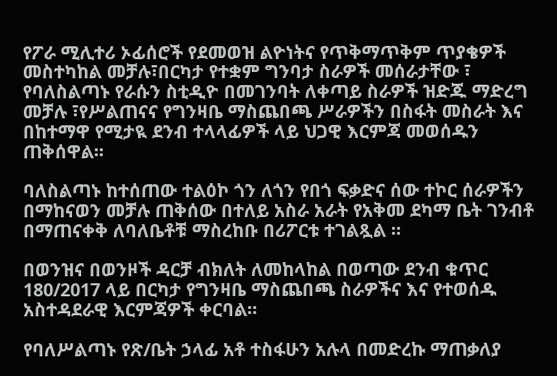የፖራ ሚሊተሪ ኦፊሰሮች የደመወዝ ልዮነትና የጥቅማጥቅም ጥያቄዎች መስተካከል መቻሉ፣በርካታ የተቋም ግንባታ ስራዎች መሰራታቸው ፣ የባለስልጣኑ የራሱን ስቲዲዮ በመገንባት ለቀጣይ ስራዎች ዝድጁ ማድረግ መቻሉ ፣የሥልጠናና የግንዛቤ ማስጨበጫ ሥራዎችን በስፋት መስራት እና በከተማዋ የሚታዪ ደንብ ተላላፊዎች ላይ ህጋዊ እርምጃ መወሰዱን ጠቅሰዋል፡፡

ባለስልጣኑ ከተሰጠው ተልዕኮ ጎን ለጎን የበጎ ፍቃድና ሰው ተኮር ሰራዎችን በማከናወን መቻሉ ጠቅሰው በተለይ አስራ አራት የአቅመ ደካማ ቤት ገንብቶ በማጠናቀቅ ለባለቤቶቹ ማስረከቡ በሪፖርቱ ተገልጿል ።

በወንዝና በወንዞች ዳርቻ ብክለት ለመከላከል በወጣው ደንብ ቁጥር 180/2017 ላይ በርካታ የግንዛቤ ማስጨበጫ ስራዎችና እና የተወሰዱ አስተዳደራዊ እርምጃዎች ቀርባል።

የባለሥልጣኑ የጽ/ቤት ኃላፊ አቶ ተስፋሁን አሉላ በመድረኩ ማጠቃለያ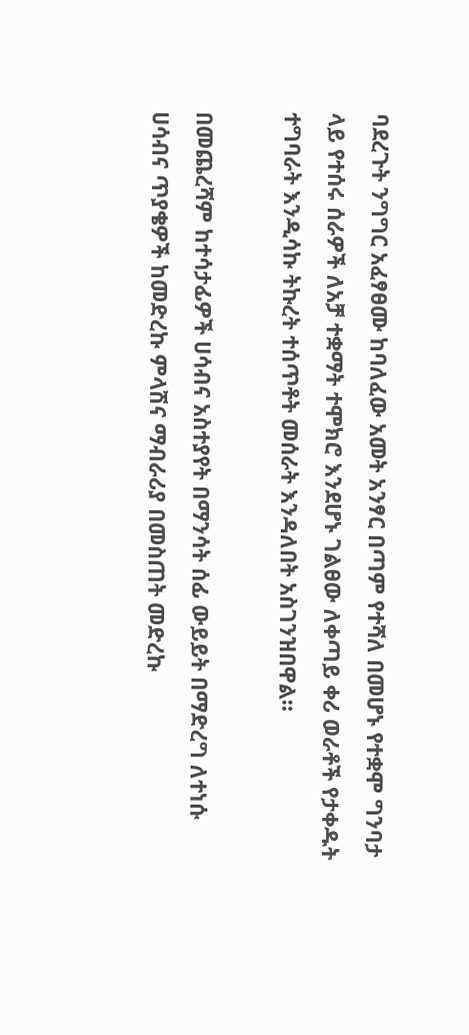ባደረጉት ንግግር አፈፃፀሙ ከባለፈው አመት አንፃር በጣም የተሻለ በመሆኑ የተቋሞ ግንባታ ላይ የተሰሩ ሰራዎች ለአቻ ተቋማት ተሞክሮ እንደሆኑ ገልፀው ለቀጣይ ቀሪ ወራቶች የታቀዱት ተግባራት እንዲሳኩ ትኩረት ተሰጥቶት መሰራት እንዳለበት አስገንዝበዋል።

በመጨረሻም ከተሳታፊዎች ሀሳብና አስተያየት በማንሳት ሰፊ ውይይት በማድረግ ለተነሱ ሀሳብና ጥያቄዎች ከመድረኩ ምላሽና ማብራሪያ በመስጠት መድረኩ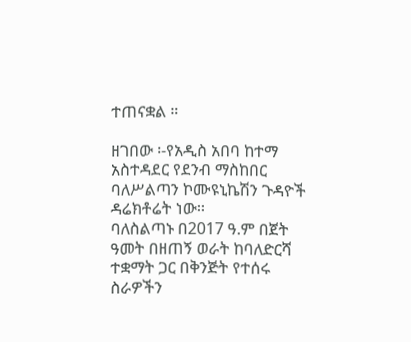ተጠናቋል ።

ዘገበው ፡-የአዲስ አበባ ከተማ አስተዳደር የደንብ ማስከበር ባለሥልጣን ኮሙዩኒኬሽን ጉዳዮች ዳሬክቶሬት ነው፡፡
ባለስልጣኑ በ2017 ዓ.ም በጀት ዓመት በዘጠኝ ወራት ከባለድርሻ ተቋማት ጋር በቅንጅት የተሰሩ ስራዎችን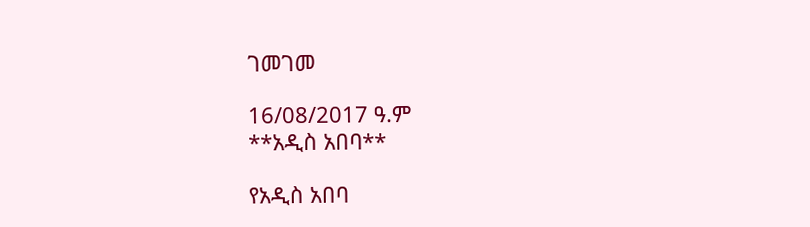ገመገመ

16/08/2017 ዓ.ም
**አዲስ አበባ**

የአዲስ አበባ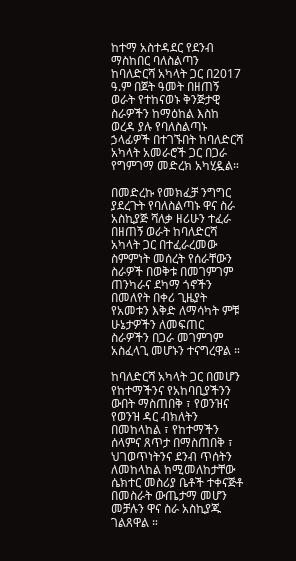ከተማ አስተዳደር የደንብ ማስከበር ባለስልጣን ከባለድርሻ አካላት ጋር በ2017 ዓ.ም በጀት ዓመት በዘጠኝ ወራት የተከናወኑ ቅንጅታዊ ስራዎችን ከማዕከል እስከ ወረዳ ያሉ የባለስልጣኑ ኃላፊዎች በተገኙበት ከባለድርሻ አካላት አመራሮች ጋር በጋራ የግምገማ መድረክ አካሂዷል።

በመድረኩ የመክፈቻ ንግግር ያደረጉት የባለስልጣኑ ዋና ስራ አስኪያጅ ሻለቃ ዘሪሁን ተፈራ በዘጠኝ ወራት ከባለድርሻ አካላት ጋር በተፈራረመው ስምምነት መሰረት የሰራቸውን ስራዎች በወቅቱ በመገምገም ጠንካራና ደካማ ጎኖችን በመለየት በቀሪ ጊዜያት የአመቱን እቅድ ለማሳካት ምቹ ሁኔታዎችን ለመፍጠር ስራዎችን በጋራ መገምገም አስፈላጊ መሆኑን ተናግረዋል ።

ከባለድርሻ አካላት ጋር በመሆን የከተማችንና የአከባቢያችንን ውበት ማስጠበቅ ፣ የወንዝና የወንዝ ዳር ብክለትን በመከላከል ፣ የከተማችን ሰላምና ጸጥታ በማስጠበቅ ፣ ህገወጥነትንና ደንብ ጥሰትን ለመከላከል ከሚመለከታቸው ሴክተር መስሪያ ቤቶች ተቀናጅቶ በመስራት ውጤታማ መሆን መቻሉን ዋና ስራ አስኪያጁ ገልጸዋል ።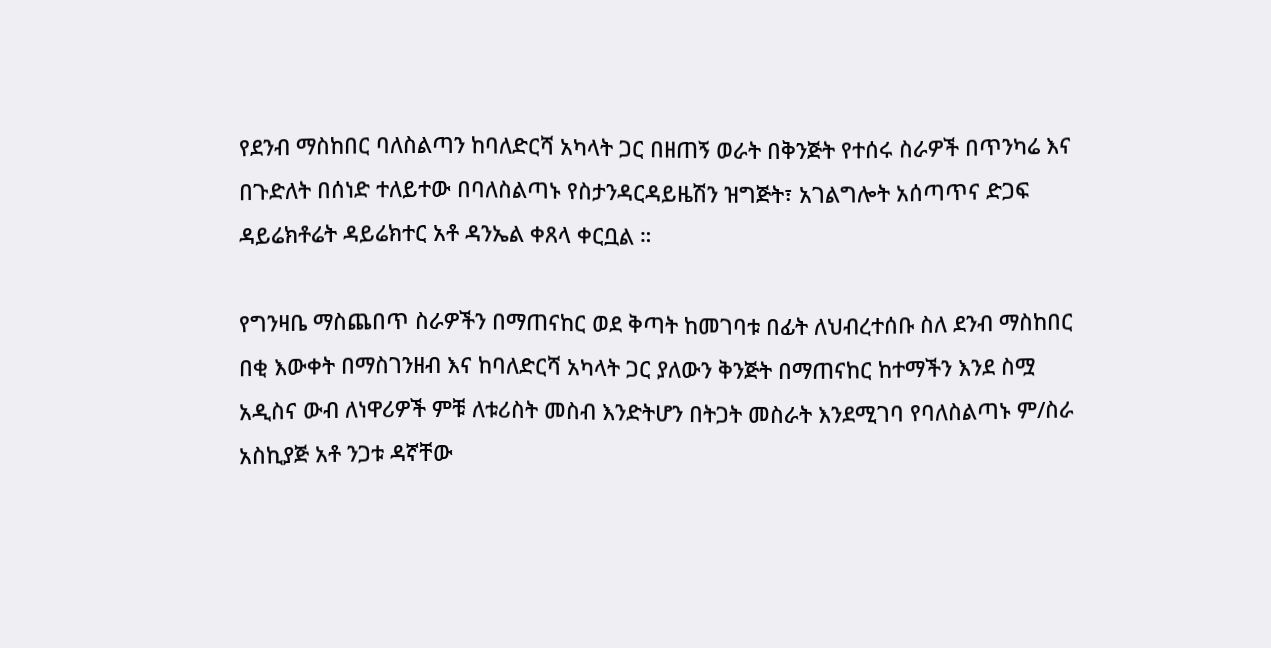የደንብ ማስከበር ባለስልጣን ከባለድርሻ አካላት ጋር በዘጠኝ ወራት በቅንጅት የተሰሩ ስራዎች በጥንካሬ እና በጉድለት በሰነድ ተለይተው በባለስልጣኑ የስታንዳርዳይዜሽን ዝግጅት፣ አገልግሎት አሰጣጥና ድጋፍ ዳይሬክቶሬት ዳይሬክተር አቶ ዳንኤል ቀጸላ ቀርቧል ።

የግንዛቤ ማስጨበጥ ስራዎችን በማጠናከር ወደ ቅጣት ከመገባቱ በፊት ለህብረተሰቡ ስለ ደንብ ማስከበር በቂ እውቀት በማስገንዘብ እና ከባለድርሻ አካላት ጋር ያለውን ቅንጅት በማጠናከር ከተማችን እንደ ስሟ አዲስና ውብ ለነዋሪዎች ምቹ ለቱሪስት መስብ እንድትሆን በትጋት መስራት እንደሚገባ የባለስልጣኑ ም/ስራ አስኪያጅ አቶ ንጋቱ ዳኛቸው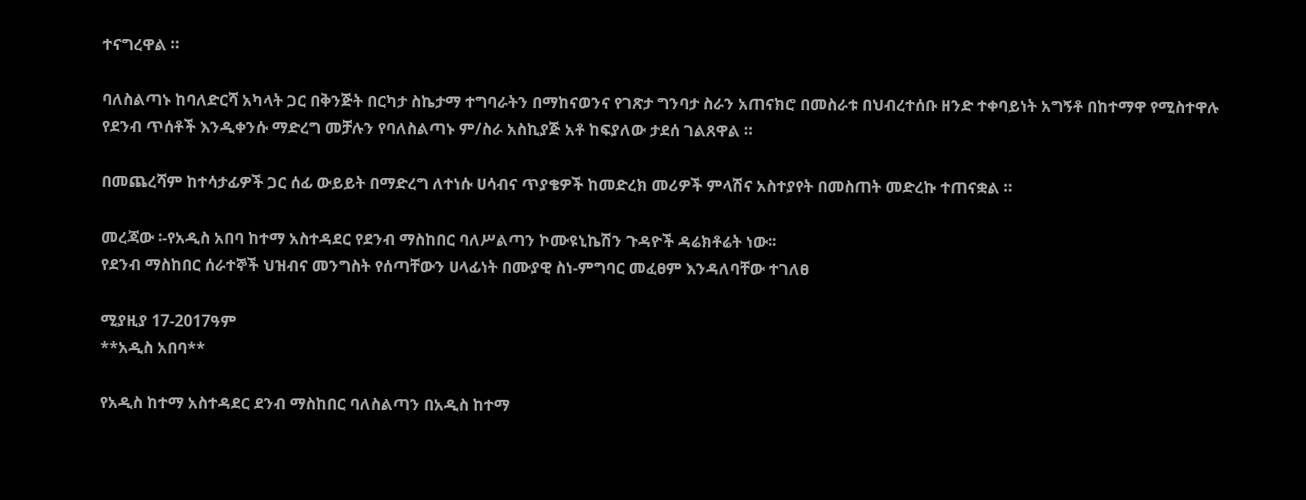ተናግረዋል ።

ባለስልጣኑ ከባለድርሻ አካላት ጋር በቅንጅት በርካታ ስኬታማ ተግባራትን በማከናወንና የገጽታ ግንባታ ስራን አጠናክሮ በመስራቱ በህብረተሰቡ ዘንድ ተቀባይነት አግኝቶ በከተማዋ የሚስተዋሉ የደንብ ጥሰቶች እንዲቀንሱ ማድረግ መቻሉን የባለስልጣኑ ም/ስራ አስኪያጅ አቶ ከፍያለው ታደሰ ገልጸዋል ።

በመጨረሻም ከተሳታፊዎች ጋር ሰፊ ውይይት በማድረግ ለተነሱ ሀሳብና ጥያቄዎች ከመድረክ መሪዎች ምላሽና አስተያየት በመስጠት መድረኩ ተጠናቋል ።

መረጃው ፡-የአዲስ አበባ ከተማ አስተዳደር የደንብ ማስከበር ባለሥልጣን ኮሙዩኒኬሽን ጉዳዮች ዳሬክቶሬት ነው፡፡
የደንብ ማስከበር ሰራተኞች ህዝብና መንግስት የሰጣቸውን ሀላፊነት በሙያዊ ስነ-ምግባር መፈፀም እንዳለባቸው ተገለፀ

ሚያዚያ 17-2017ዓም
**አዲስ አበባ**

የአዲስ ከተማ አስተዳደር ደንብ ማስከበር ባለስልጣን በአዲስ ከተማ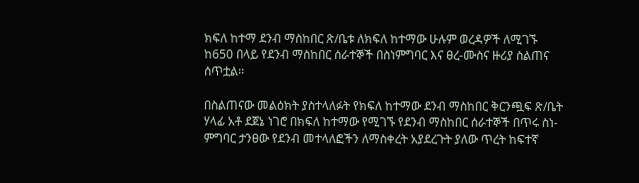ክፍለ ከተማ ደንብ ማስከበር ጽ/ቤቱ ለክፍለ ከተማው ሁሉም ወረዳዎች ለሚገኙ ከ650 በላይ የደንብ ማስከበር ሰራተኞች በስነምግባር እና ፀረ-ሙስና ዙሪያ ስልጠና ሰጥቷል፡፡

በስልጠናው መልዕክት ያስተላለፉት የክፍለ ከተማው ደንብ ማስከበር ቅርንጯፍ ጽ/ቤት ሃላፊ አቶ ደጀኔ ነገሮ በክፍለ ከተማው የሚገኙ የደንብ ማስከበር ሰራተኞች በጥሩ ስነ-ምግባር ታንፀው የደንብ መተላለፎችን ለማስቀረት አያደረጉት ያለው ጥረት ከፍተኛ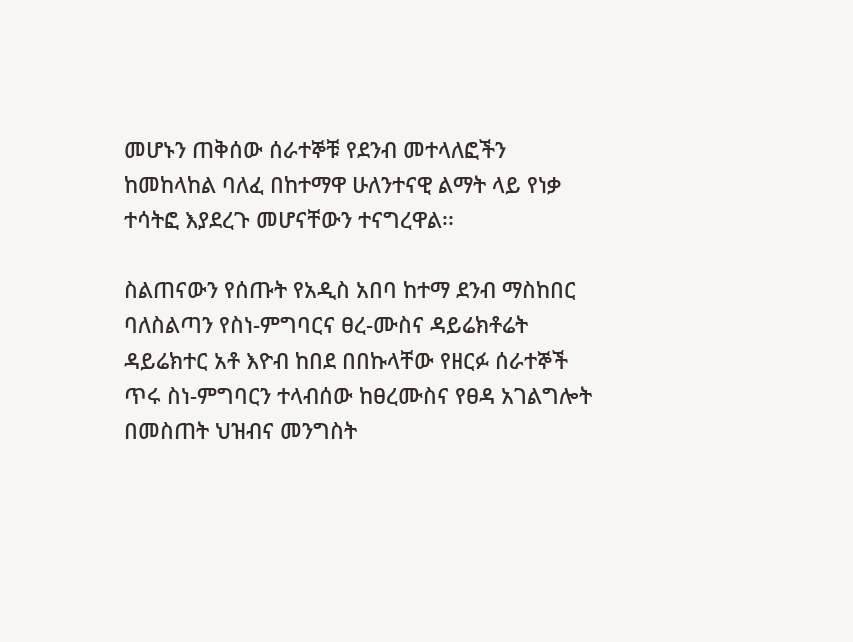መሆኑን ጠቅሰው ሰራተኞቹ የደንብ መተላለፎችን ከመከላከል ባለፈ በከተማዋ ሁለንተናዊ ልማት ላይ የነቃ ተሳትፎ እያደረጉ መሆናቸውን ተናግረዋል፡፡

ስልጠናውን የሰጡት የአዲስ አበባ ከተማ ደንብ ማስከበር ባለስልጣን የስነ-ምግባርና ፀረ-ሙስና ዳይሬክቶሬት ዳይሬክተር አቶ እዮብ ከበደ በበኩላቸው የዘርፉ ሰራተኞች ጥሩ ስነ-ምግባርን ተላብሰው ከፀረሙስና የፀዳ አገልግሎት በመስጠት ህዝብና መንግስት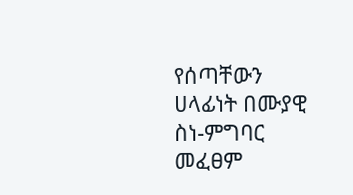የሰጣቸውን ሀላፊነት በሙያዊ ስነ-ምግባር መፈፀም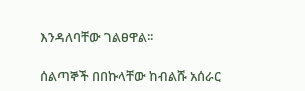እንዳለባቸው ገልፀዋል፡፡

ሰልጣኞች በበኩላቸው ከብልሹ አሰራር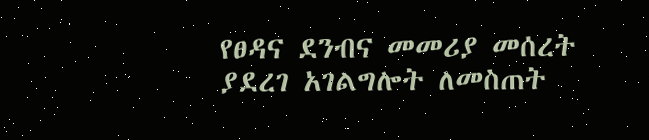የፀዳና ደንብና መመሪያ መሰረት ያደረገ አገልግሎት ለመስጠት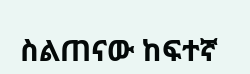ስልጠናው ከፍተኛ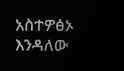አስተዎፅኦ እንዳለው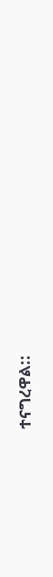ተናግረዋል::